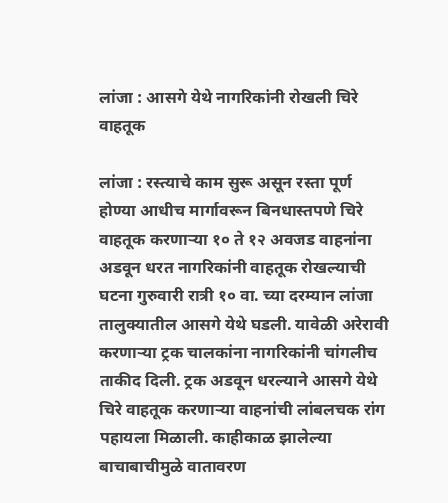लांजा : आसगे येथे नागरिकांनी रोखली चिरे वाहतूक

लांजा : रस्त्याचे काम सुरू असून रस्ता पूर्ण होण्या आधीच मार्गावरून बिनधास्तपणे चिरे वाहतूक करणाऱ्या १० ते १२ अवजड वाहनांना अडवून धरत नागरिकांनी वाहतूक रोखल्याची घटना गुरुवारी रात्री १० वा. च्या दरम्यान लांजा तालुक्यातील आसगे येथे घडली. यावेळी अरेरावी करणाऱ्या ट्रक चालकांना नागरिकांनी चांगलीच ताकीद दिली. ट्रक अडवून धरल्याने आसगे येथे चिरे वाहतूक करणाऱ्या वाहनांची लांबलचक रांग पहायला मिळाली. काहीकाळ झालेल्या बाचाबाचीमुळे वातावरण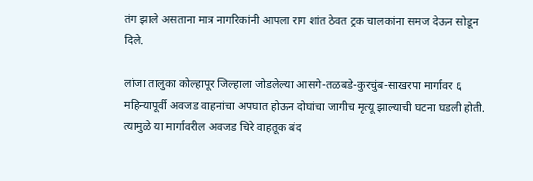तंग झाले असताना मात्र नागरिकांनी आपला राग शांत ठेवत ट्रक चालकांना समज देऊन सोडून दिले.

लांजा तालुका कोल्हापूर जिल्हाला जोडलेल्या आसगे-तळबडे-कुरचुंब-साखरपा मार्गावर ६ महिन्यापूर्वी अवजड वाहनांचा अपघात होऊन दोघांचा जागीच मृत्यू झाल्याची घटना घडली होती. त्यामुळे या मार्गावरील अवजड चिरे वाहतूक बंद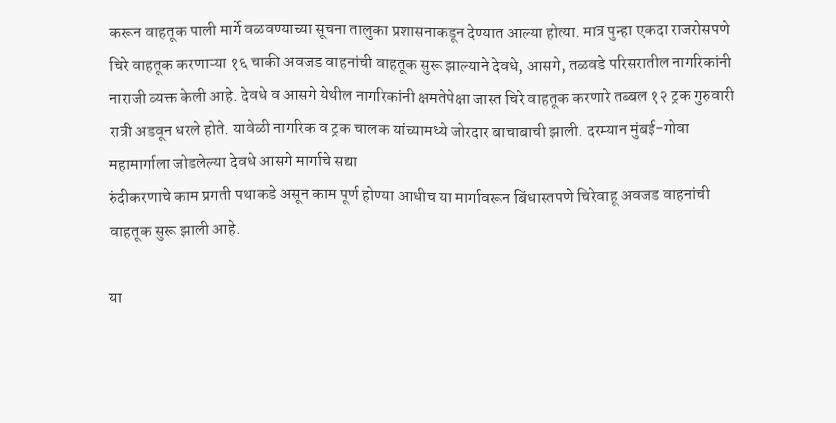करून वाहतूक पाली मार्गे वळवण्याच्या सूचना तालुका प्रशासनाकडून देण्यात आल्या होत्या. मात्र पुन्हा एकदा राजरोसपणे चिरे वाहतूक करणाऱ्या १६ चाकी अवजड वाहनांची वाहतूक सुरू झाल्याने देवधे, आसगे, तळवडे परिसरातील नागरिकांनी नाराजी व्यक्त केली आहे. देवधे व आसगे येथील नागरिकांनी क्षमतेपेक्षा जास्त चिरे वाहतूक करणारे तब्बल १२ ट्रक गुरुवारी रात्री अडवून धरले होते. यावेळी नागरिक व ट्रक चालक यांच्यामध्ये जोरदार बाचाबाची झाली. दरम्यान मुंबई-गोवा महामार्गाला जोडलेल्या देवधे आसगे मार्गाचे सद्या
रुंदीकरणाचे काम प्रगती पथाकडे असून काम पूर्ण होण्या आधीच या मार्गावरून बिंधास्तपणे चिरेवाहू अवजड वाहनांची वाहतूक सुरू झाली आहे.

या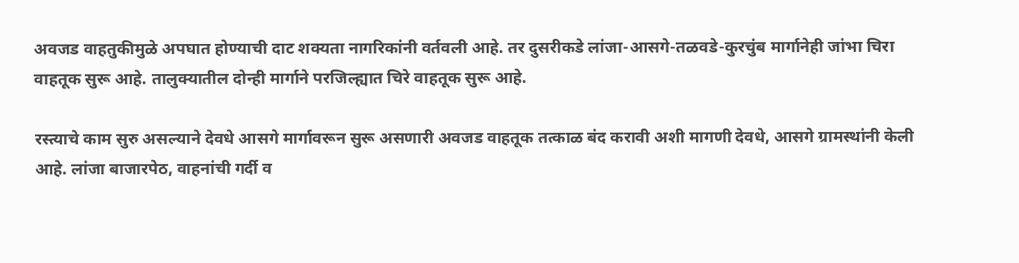अवजड वाहतुकीमुळे अपघात होण्याची दाट शक्यता नागरिकांनी वर्तवली आहे. तर दुसरीकडे लांजा-आसगे-तळवडे-कुरचुंब मार्गानेही जांभा चिरा वाहतूक सुरू आहे. तालुक्यातील दोन्ही मार्गाने परजिल्ह्यात चिरे वाहतूक सुरू आहे.

रस्त्याचे काम सुरु असल्याने देवधे आसगे मार्गावरून सुरू असणारी अवजड वाहतूक तत्काळ बंद करावी अशी मागणी देवधे, आसगे ग्रामस्थांनी केली आहे. लांजा बाजारपेठ, वाहनांची गर्दी व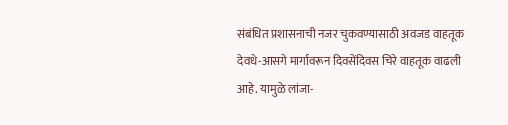संबंधित प्रशासनाची नजर चुकवण्यासाठी अवजड वाहतूक देवधे-आसगे मार्गावरून दिवसेंदिवस चिरे वाहतूक वाढली आहे. यामुळे लांजा-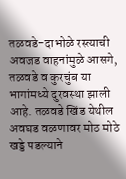तळवडे-दाभोळे रस्त्याची अवजड वाहनांमुळे आसगे, तळवडे व कुरचुंब या भागांमध्ये दुरवस्था झाली आहे. तळवडे खिंड येथील अवघड वळणावर मोठ मोठे खड्डे पडल्याने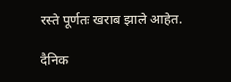रस्ते पूर्णतः खराब झाले आहेत.

दैनिक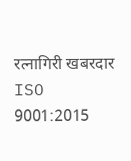रत्नागिरी खबरदार
ISO 9001:2015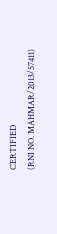CERTIFIED
(RNI NO. MAHMAR/2013/57411)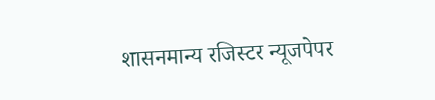शासनमान्य रजिस्टर न्यूजपेपर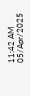11:42 AM 05/Apr/2025